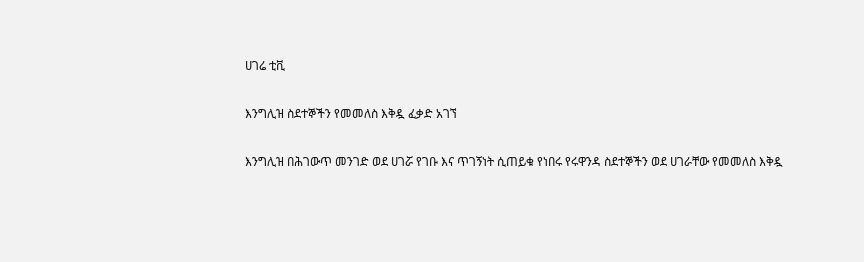ሀገሬ ቲቪ

እንግሊዝ ስደተኞችን የመመለስ እቅዷ ፈቃድ አገኘ

እንግሊዝ በሕገውጥ መንገድ ወደ ሀገሯ የገቡ እና ጥገኝነት ሲጠይቁ የነበሩ የሩዋንዳ ስደተኞችን ወደ ሀገራቸው የመመለስ እቅዷ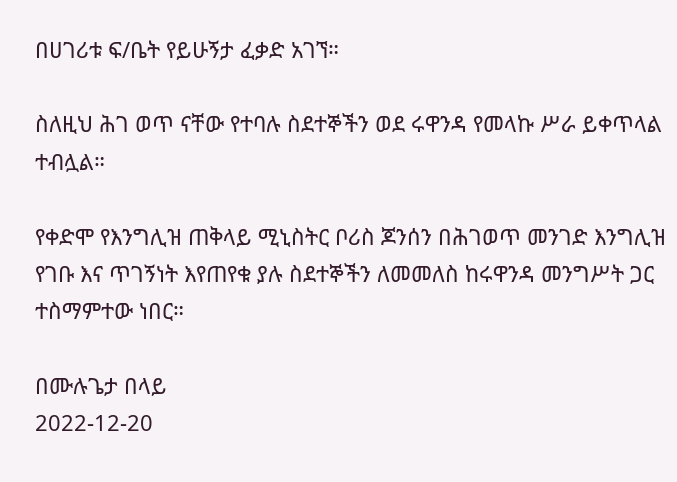በሀገሪቱ ፍ/ቤት የይሁኝታ ፈቃድ አገኘ።

ስለዚህ ሕገ ወጥ ናቸው የተባሉ ስደተኞችን ወደ ሩዋንዳ የመላኩ ሥራ ይቀጥላል ተብሏል።

የቀድሞ የእንግሊዝ ጠቅላይ ሚኒስትር ቦሪስ ጆንሰን በሕገወጥ መንገድ እንግሊዝ የገቡ እና ጥገኝነት እየጠየቁ ያሉ ስደተኞችን ለመመለስ ከሩዋንዳ መንግሥት ጋር ተስማምተው ነበር።

በሙሉጌታ በላይ
2022-12-20